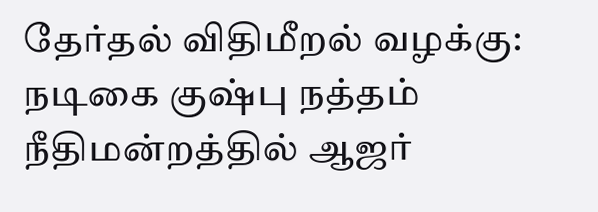தேர்தல் விதிமீறல் வழக்கு: நடிகை குஷ்பு நத்தம் நீதிமன்றத்தில் ஆஜர்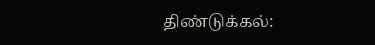திண்டுக்கல்: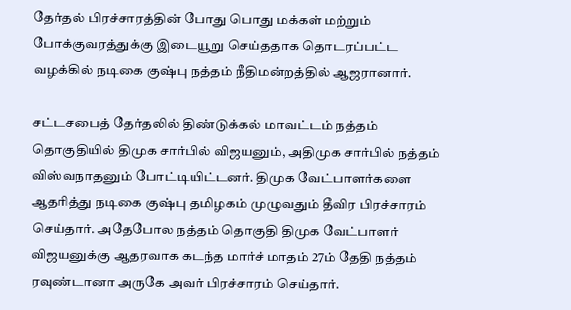தேர்தல் பிரச்சாரத்தின் போது பொது மக்கள் மற்றும் போக்குவரத்துக்கு இடையூறு செய்ததாக தொடரப்பட்ட வழக்கில் நடிகை குஷ்பு நத்தம் நீதிமன்றத்தில் ஆஜரானார்.

சட்டசபைத் தேர்தலில் திண்டுக்கல் மாவட்டம் நத்தம் தொகுதியில் திமுக சார்பில் விஜயனும், அதிமுக சார்பில் நத்தம் விஸ்வநாதனும் போட்டியிட்டனர். திமுக வேட்பாளர்களை ஆதரித்து நடிகை குஷ்பு தமிழகம் முழுவதும் தீவிர பிரச்சாரம் செய்தார். அதேபோல நத்தம் தொகுதி திமுக வேட்பாளர் விஜயனுக்கு ஆதரவாக கடந்த மார்ச் மாதம் 27ம் தேதி நத்தம் ரவுண்டானா அருகே அவர் பிரச்சாரம் செய்தார்.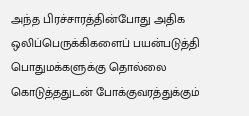அந்த பிரச்சாரத்தின்போது அதிக ஒலிப்பெருக்கிகளைப் பயன்படுத்தி பொதுமக்களுக்கு தொல்லை கொடுத்ததுடன் போக்குவரத்துக்கும்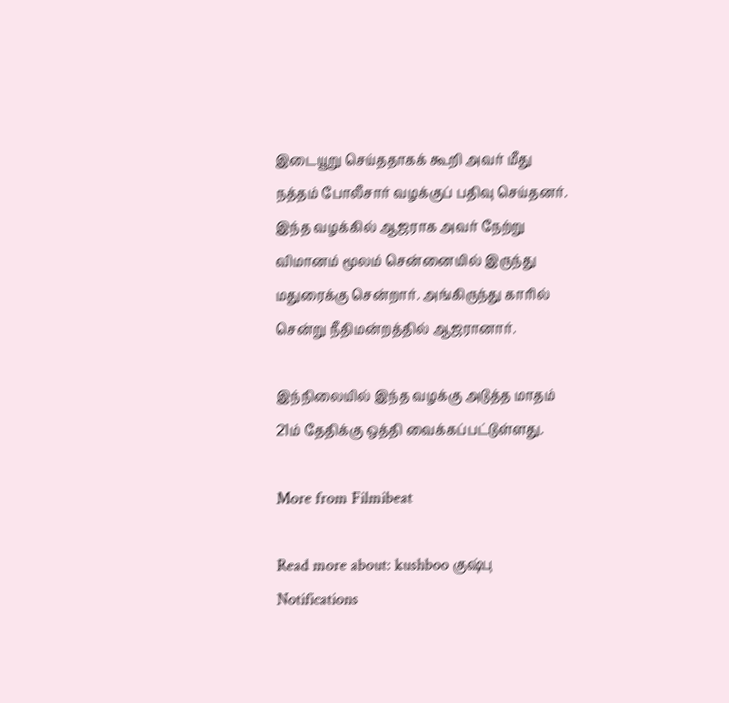இடையூறு செய்ததாகக் கூறி அவர் மீது நத்தம் போலீசார் வழக்குப் பதிவு செய்தனர். இந்த வழக்கில் ஆஜராக அவர் நேற்று விமானம் மூலம் சென்னையில் இருந்து மதுரைக்கு சென்றார். அங்கிருந்து காரில் சென்று நீதிமன்றத்தில் ஆஜரானார்.

இந்நிலையில் இந்த வழக்கு அடுத்த மாதம் 21ம் தேதிக்கு ஒத்தி வைக்கப்பட்டுள்ளது.

More from Filmibeat

Read more about: kushboo குஷ்பு
Notifications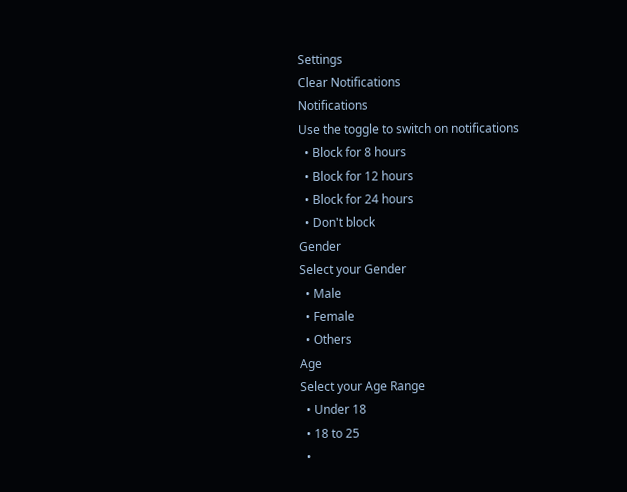Settings
Clear Notifications
Notifications
Use the toggle to switch on notifications
  • Block for 8 hours
  • Block for 12 hours
  • Block for 24 hours
  • Don't block
Gender
Select your Gender
  • Male
  • Female
  • Others
Age
Select your Age Range
  • Under 18
  • 18 to 25
  •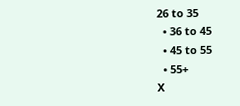26 to 35
  • 36 to 45
  • 45 to 55
  • 55+
X